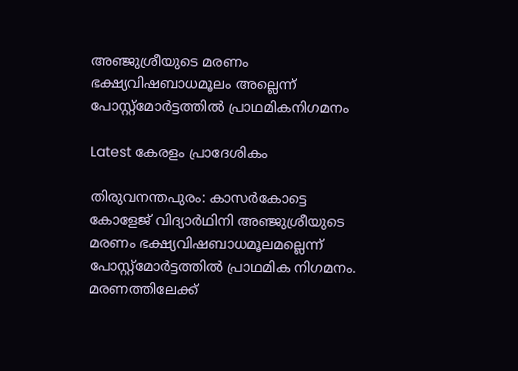അഞ്ജുശ്രീയുടെ മരണം ഭക്ഷ്യവിഷബാധമൂലം അല്ലെന്ന് പോസ്റ്റ്‌മോർട്ടത്തിൽ പ്രാഥമികനിഗമനം

Latest കേരളം പ്രാദേശികം

തിരുവനന്തപുരം: കാസർകോട്ടെ കോളേജ് വിദ്യാർഥിനി അഞ്ജുശ്രീയുടെ മരണം ഭക്ഷ്യവിഷബാധമൂലമല്ലെന്ന് പോസ്റ്റ്മോർട്ടത്തിൽ പ്രാഥമിക നിഗമനം. മരണത്തിലേക്ക്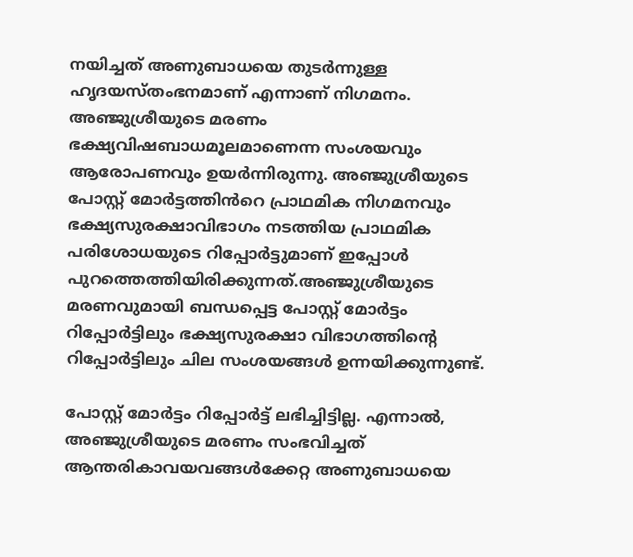നയിച്ചത് അണുബാധയെ തുടർന്നുള്ള ഹൃദയസ്തംഭനമാണ് എന്നാണ് നിഗമനം. അഞ്ജുശ്രീയുടെ മരണം ഭക്ഷ്യവിഷബാധമൂലമാണെന്ന സംശയവും ആരോപണവും ഉയർന്നിരുന്നു. അഞ്ജുശ്രീയുടെ പോസ്റ്റ് മോർട്ടത്തിൻറെ പ്രാഥമിക നിഗമനവും ഭക്ഷ്യസുരക്ഷാവിഭാഗം നടത്തിയ പ്രാഥമിക പരിശോധയുടെ റിപ്പോർട്ടുമാണ് ഇപ്പോൾ പുറത്തെത്തിയിരിക്കുന്നത്.അഞ്ജുശ്രീയുടെ മരണവുമായി ബന്ധപ്പെട്ട പോസ്റ്റ് മോർട്ടം റിപ്പോർട്ടിലും ഭക്ഷ്യസുരക്ഷാ വിഭാഗത്തിന്റെ റിപ്പോർട്ടിലും ചില സംശയങ്ങൾ ഉന്നയിക്കുന്നുണ്ട്.

പോസ്റ്റ് മോർട്ടം റിപ്പോർട്ട് ലഭിച്ചിട്ടില്ല. എന്നാൽ, അഞ്ജുശ്രീയുടെ മരണം സംഭവിച്ചത് ആന്തരികാവയവങ്ങൾക്കേറ്റ അണുബാധയെ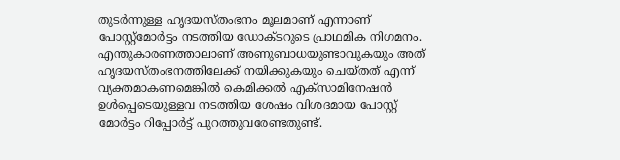തുടർന്നുള്ള ഹൃദയസ്തംഭനം മൂലമാണ് എന്നാണ് പോസ്റ്റ്മോർട്ടം നടത്തിയ ഡോക്ടറുടെ പ്രാഥമിക നിഗമനം. എന്തുകാരണത്താലാണ് അണുബാധയുണ്ടാവുകയും അത് ഹൃദയസ്തംഭനത്തിലേക്ക് നയിക്കുകയും ചെയ്തത് എന്ന് വ്യക്തമാകണമെങ്കിൽ കെമിക്കൽ എക്സാമിനേഷൻ ഉൾപ്പെടെയുള്ളവ നടത്തിയ ശേഷം വിശദമായ പോസ്റ്റ് മോർട്ടം റിപ്പോർട്ട് പുറത്തുവരേണ്ടതുണ്ട്.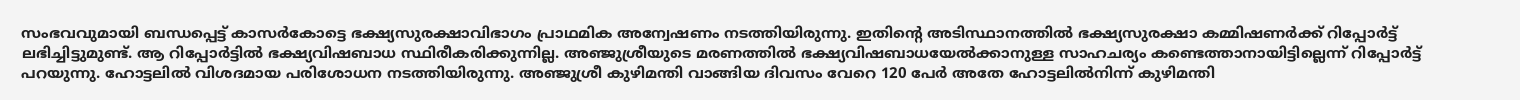സംഭവവുമായി ബന്ധപ്പെട്ട് കാസർകോട്ടെ ഭക്ഷ്യസുരക്ഷാവിഭാഗം പ്രാഥമിക അന്വേഷണം നടത്തിയിരുന്നു. ഇതിന്റെ അടിസ്ഥാനത്തിൽ ഭക്ഷ്യസുരക്ഷാ കമ്മിഷണർക്ക് റിപ്പോർട്ട് ലഭിച്ചിട്ടുമുണ്ട്. ആ റിപ്പോർട്ടിൽ ഭക്ഷ്യവിഷബാധ സ്ഥിരീകരിക്കുന്നില്ല. അഞ്ജുശ്രീയുടെ മരണത്തിൽ ഭക്ഷ്യവിഷബാധയേൽക്കാനുള്ള സാഹചര്യം കണ്ടെത്താനായിട്ടില്ലെന്ന് റിപ്പോർട്ട് പറയുന്നു. ഹോട്ടലിൽ വിശദമായ പരിശോധന നടത്തിയിരുന്നു. അഞ്ജുശ്രീ കുഴിമന്തി വാങ്ങിയ ദിവസം വേറെ 120 പേർ അതേ ഹോട്ടലിൽനിന്ന് കുഴിമന്തി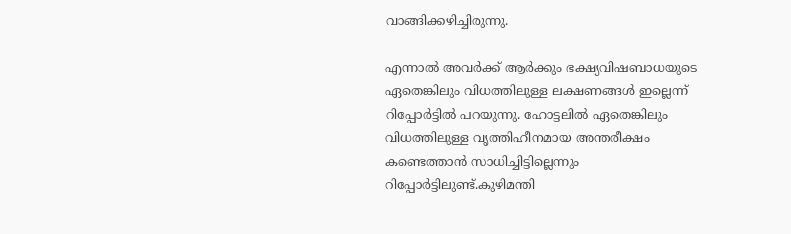വാങ്ങിക്കഴിച്ചിരുന്നു.

എന്നാൽ അവർക്ക് ആർക്കും ഭക്ഷ്യവിഷബാധയുടെ ഏതെങ്കിലും വിധത്തിലുള്ള ലക്ഷണങ്ങൾ ഇല്ലെന്ന് റിപ്പോർട്ടിൽ പറയുന്നു. ഹോട്ടലിൽ ഏതെങ്കിലും വിധത്തിലുള്ള വൃത്തിഹീനമായ അന്തരീക്ഷം കണ്ടെത്താൻ സാധിച്ചിട്ടില്ലെന്നും റിപ്പോർട്ടിലുണ്ട്.കുഴിമന്തി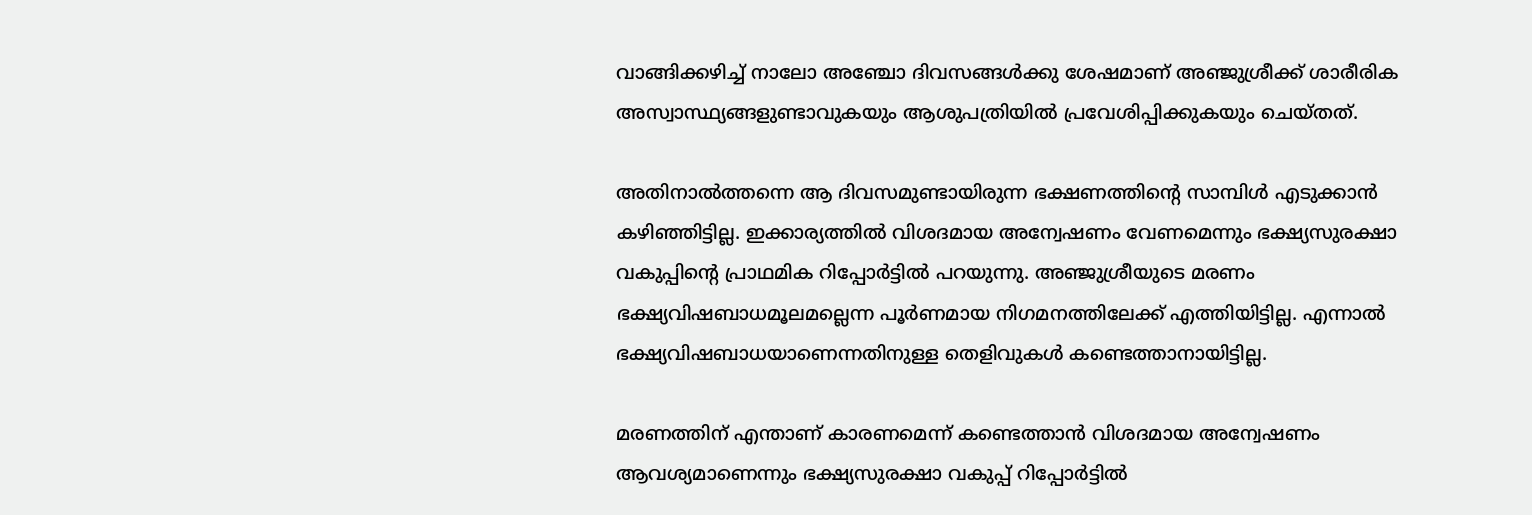വാങ്ങിക്കഴിച്ച് നാലോ അഞ്ചോ ദിവസങ്ങൾക്കു ശേഷമാണ് അഞ്ജുശ്രീക്ക് ശാരീരിക അസ്വാസ്ഥ്യങ്ങളുണ്ടാവുകയും ആശുപത്രിയിൽ പ്രവേശിപ്പിക്കുകയും ചെയ്തത്.

അതിനാൽത്തന്നെ ആ ദിവസമുണ്ടായിരുന്ന ഭക്ഷണത്തിന്റെ സാമ്പിൾ എടുക്കാൻ കഴിഞ്ഞിട്ടില്ല. ഇക്കാര്യത്തിൽ വിശദമായ അന്വേഷണം വേണമെന്നും ഭക്ഷ്യസുരക്ഷാ വകുപ്പിന്റെ പ്രാഥമിക റിപ്പോർട്ടിൽ പറയുന്നു. അഞ്ജുശ്രീയുടെ മരണം ഭക്ഷ്യവിഷബാധമൂലമല്ലെന്ന പൂർണമായ നിഗമനത്തിലേക്ക് എത്തിയിട്ടില്ല. എന്നാൽ ഭക്ഷ്യവിഷബാധയാണെന്നതിനുള്ള തെളിവുകൾ കണ്ടെത്താനായിട്ടില്ല.

മരണത്തിന് എന്താണ് കാരണമെന്ന് കണ്ടെത്താൻ വിശദമായ അന്വേഷണം ആവശ്യമാണെന്നും ഭക്ഷ്യസുരക്ഷാ വകുപ്പ് റിപ്പോർട്ടിൽ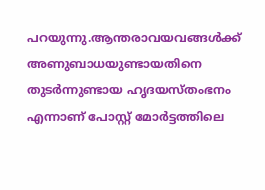പറയുന്നു.ആന്തരാവയവങ്ങൾക്ക് അണുബാധയുണ്ടായതിനെ തുടർന്നുണ്ടായ ഹൃദയസ്തംഭനം എന്നാണ് പോസ്റ്റ് മോർട്ടത്തിലെ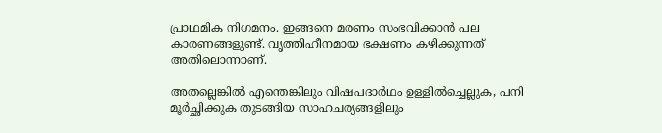പ്രാഥമിക നിഗമനം. ഇങ്ങനെ മരണം സംഭവിക്കാൻ പല കാരണങ്ങളുണ്ട്. വൃത്തിഹീനമായ ഭക്ഷണം കഴിക്കുന്നത് അതിലൊന്നാണ്.

അതല്ലെങ്കിൽ എന്തെങ്കിലും വിഷപദാർഥം ഉള്ളിൽച്ചെല്ലുക, പനി മൂർച്ഛിക്കുക തുടങ്ങിയ സാഹചര്യങ്ങളിലും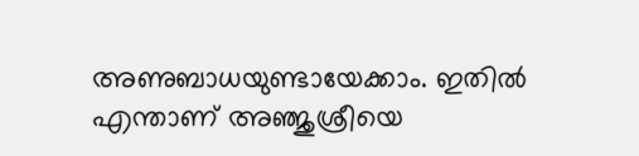അണുബാധയുണ്ടായേക്കാം. ഇതിൽ എന്താണ് അഞ്ജുശ്രീയെ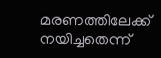മരണത്തിലേക്ക് നയിച്ചതെന്ന്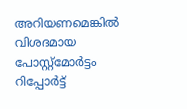അറിയണമെങ്കിൽ വിശദമായ പോസ്റ്റ്മോർട്ടം റിപ്പോർട്ട്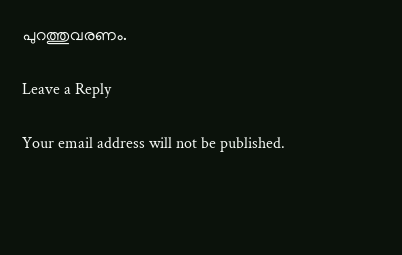പുറത്തുവരണം.

Leave a Reply

Your email address will not be published.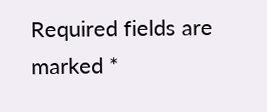Required fields are marked *